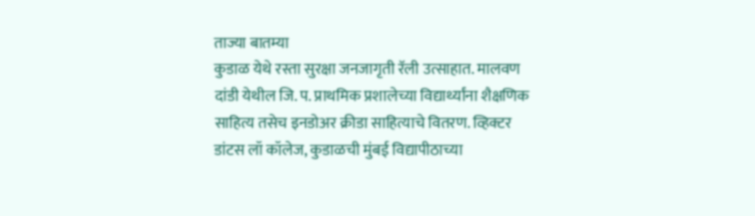ताज्या बातम्या
कुडाळ येथे रस्ता सुरक्षा जनजागृती रॅली उत्साहात. मालवण दांडी येथील जि. प. प्राथमिक प्रशालेच्या विद्यार्थ्यांना शैक्षणिक साहित्य तसेच इनडोअर क्रीडा साहित्याचे वितरण. व्हिक्टर डांटस लॉ कॉलेज, कुडाळची मुंबई विद्यापीठाच्या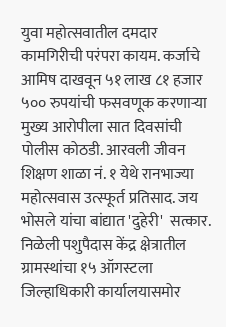युवा महोत्सवातील दमदार कामगिरीची परंपरा कायम. कर्जाचे आमिष दाखवून ५१ लाख ८१ हजार ५०० रुपयांची फसवणूक करणाऱ्या मुख्य आरोपीला सात दिवसांची पोलीस कोठडी. आरवली जीवन शिक्षण शाळा नं. १ येथे रानभाज्या महोत्सवास उत्स्फूर्त प्रतिसाद. जय भोसले यांचा बांद्यात 'दुहेरी'  सत्कार. निळेली पशुपैदास केंद्र क्षेत्रातील ग्रामस्थांचा १५ ऑगस्टला जिल्हाधिकारी कार्यालयासमोर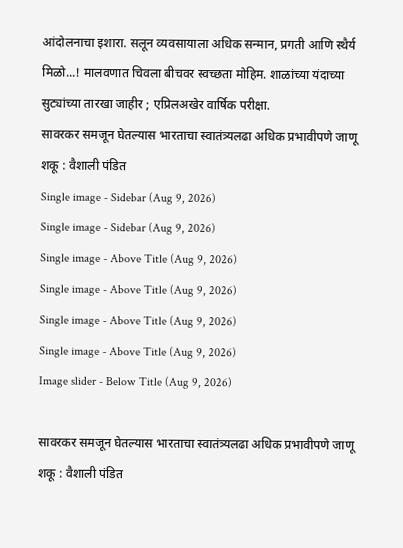आंदोलनाचा इशारा. सलून व्यवसायाला अधिक सन्मान, प्रगती आणि स्थैर्य मिळो...! मालवणात चिवला बीचवर स्वच्छता मोहिम. शाळांच्या यंदाच्या सुट्यांच्या तारखा जाहीर ; एप्रिलअखेर वार्षिक परीक्षा.
सावरकर समजून घेतल्यास भारताचा स्वातंत्र्यलढा अधिक प्रभावीपणे जाणू शकू : वैशाली पंडित
Single image - Sidebar (Aug 9, 2026)
Single image - Sidebar (Aug 9, 2026)
Single image - Above Title (Aug 9, 2026)
Single image - Above Title (Aug 9, 2026)
Single image - Above Title (Aug 9, 2026)
Single image - Above Title (Aug 9, 2026)
Image slider - Below Title (Aug 9, 2026)

सावरकर समजून घेतल्यास भारताचा स्वातंत्र्यलढा अधिक प्रभावीपणे जाणू शकू : वैशाली पंडित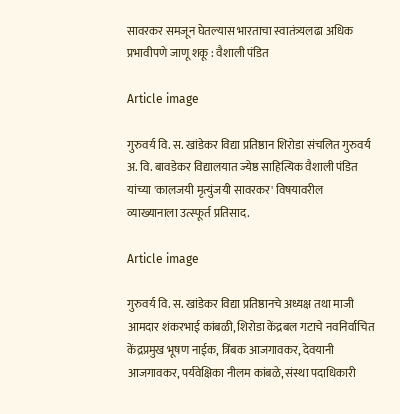सावरकर समजून घेतल्यास भारताचा स्वातंत्र्यलढा अधिक प्रभावीपणे जाणू शकू : वैशाली पंडित

Article image

गुरुवर्य वि. स. खांडेकर विद्या प्रतिष्ठान शिरोडा संचलित गुरुवर्य अ. वि. बावडेकर विद्यालयात ज्येष्ठ साहित्यिक वैशाली पंडित यांच्या 'कालजयी मृत्युंजयी सावरकर' विषयावरील व्याख्यानाला उत्स्फूर्त प्रतिसाद.

Article image

गुरुवर्य वि. स. खांडेकर विद्या प्रतिष्ठानचे अध्यक्ष तथा माजी आमदार शंकरभाई कांबळी, शिरोडा केंद्रबल गटाचे नवनिर्वाचित केंद्रप्रमुख भूषण नाईक, त्रिंबक आजगावकर, देवयानी आजगावकर, पर्यवेक्षिका नीलम कांबळे, संस्था पदाधिकारी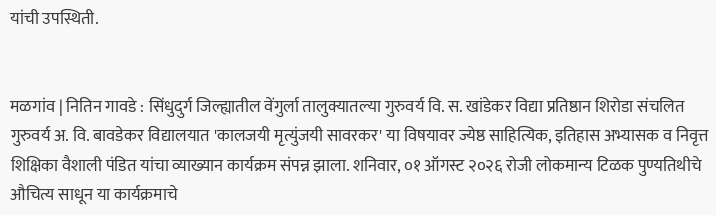यांची उपस्थिती.


मळगांव | नितिन गावडे : सिंधुदुर्ग जिल्ह्यातील वेंगुर्ला तालुक्यातल्या गुरुवर्य वि. स. खांडेकर विद्या प्रतिष्ठान शिरोडा संचलित गुरुवर्य अ. वि. बावडेकर विद्यालयात 'कालजयी मृत्युंजयी सावरकर' या विषयावर ज्येष्ठ साहित्यिक, इतिहास अभ्यासक व निवृत्त शिक्षिका वैशाली पंडित यांचा व्याख्यान कार्यक्रम संपन्न झाला. शनिवार, ०१ ऑगस्ट २०२६ रोजी लोकमान्य टिळक पुण्यतिथीचे औचित्य साधून या कार्यक्रमाचे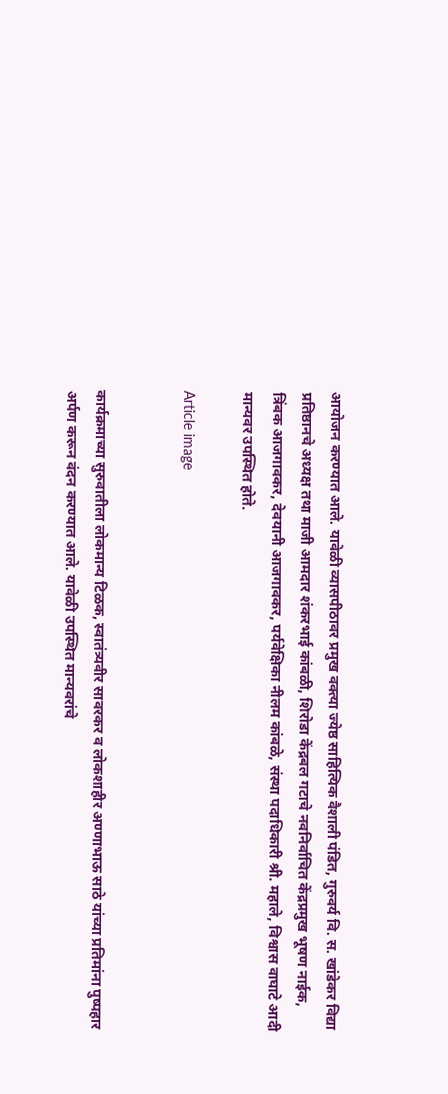आयोजन करण्यात आले. यावेळी व्यासपीठावर प्रमुख वक्त्या ज्येष्ठ साहित्यिक वैशाली पंडित, गुरुवर्य वि. स. खांडेकर विद्या प्रतिष्ठानचे अध्यक्ष तथा माजी आमदार शंकरभाई कांबळी, शिरोडा केंद्रबल गटाचे नवनिर्वाचित केंद्रप्रमुख भूषण नाईक, त्रिंबक आजगावकर, देवयानी आजगावकर, पर्यवेक्षिका नीलम कांबळे, संस्था पदाधिकारी श्री. महाले, विश्वास वाघाटे आदी मान्यवर उपस्थित होते.

Article image


कार्यक्रमाच्या सुरुवातीला लोकमान्य टिळक, स्वातंत्र्यवीर सावरकर व लोकशाहीर अण्णाभाऊ साठे यांच्या प्रतिमांना पुष्पहार अर्पण करून वंदन करण्यात आले. यावेळी उपस्थित मान्यवरांचे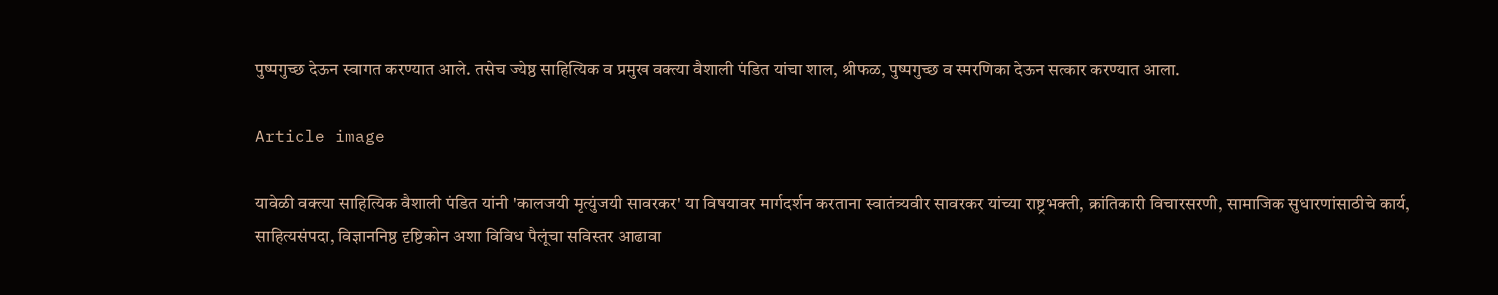पुष्पगुच्छ देऊन स्वागत करण्यात आले. तसेच ज्येष्ठ साहित्यिक व प्रमुख वक्त्या वैशाली पंडित यांचा शाल, श्रीफळ, पुष्पगुच्छ व स्मरणिका देऊन सत्कार करण्यात आला.

Article image

यावेळी वक्त्या साहित्यिक वैशाली पंडित यांनी 'कालजयी मृत्युंजयी सावरकर' या विषयावर मार्गदर्शन करताना स्वातंत्र्यवीर सावरकर यांच्या राष्ट्रभक्ती, क्रांतिकारी विचारसरणी, सामाजिक सुधारणांसाठीचे कार्य, साहित्यसंपदा, विज्ञाननिष्ठ दृष्टिकोन अशा विविध पैलूंचा सविस्तर आढावा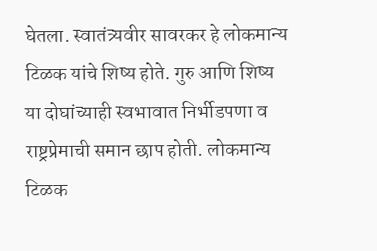घेतला. स्वातंत्र्यवीर सावरकर हे लोकमान्य टिळक यांचे शिष्य होते. गुरु आणि शिष्य या दोघांच्याही स्वभावात निर्भीडपणा व राष्ट्रप्रेमाची समान छाप होती. लोकमान्य टिळक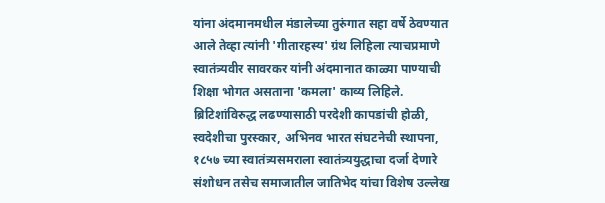यांना अंदमानमधील मंडालेच्या तुरुंगात सहा वर्षे ठेवण्यात आले तेव्हा त्यांनी 'गीतारहस्य' ग्रंथ लिहिला त्याचप्रमाणे स्वातंत्र्यवीर सावरकर यांनी अंदमानात काळ्या पाण्याची शिक्षा भोगत असताना 'कमला' काव्य लिहिले. ब्रिटिशांविरुद्ध लढण्यासाठी परदेशी कापडांची होळी, स्वदेशीचा पुरस्कार, अभिनव भारत संघटनेची स्थापना, १८५७ च्या स्वातंत्र्यसमराला स्वातंत्र्ययुद्धाचा दर्जा देणारे संशोधन तसेच समाजातील जातिभेद यांचा विशेष उल्लेख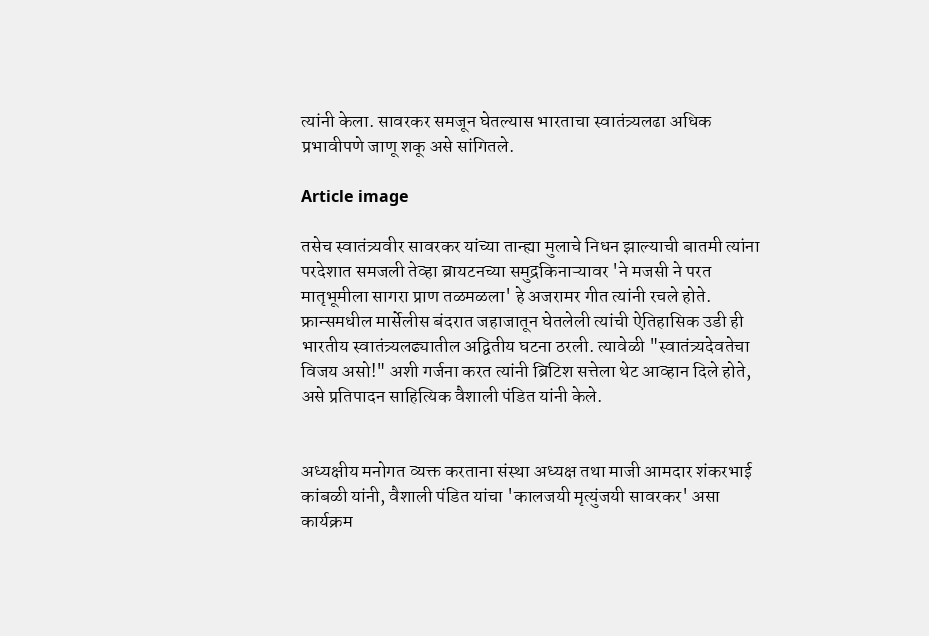त्यांनी केला. सावरकर समजून घेतल्यास भारताचा स्वातंत्र्यलढा अधिक प्रभावीपणे जाणू शकू असे सांगितले.

Article image

तसेच स्वातंत्र्यवीर सावरकर यांच्या तान्ह्या मुलाचे निधन झाल्याची बातमी त्यांना परदेशात समजली तेव्हा ब्रायटनच्या समुद्रकिनाऱ्यावर 'ने मजसी ने परत मातृभूमीला सागरा प्राण तळमळला' हे अजरामर गीत त्यांनी रचले होते. फ्रान्समधील मार्सेलीस बंदरात जहाजातून घेतलेली त्यांची ऐतिहासिक उडी ही भारतीय स्वातंत्र्यलढ्यातील अद्वितीय घटना ठरली. त्यावेळी "स्वातंत्र्यदेवतेचा विजय असो!" अशी गर्जना करत त्यांनी ब्रिटिश सत्तेला थेट आव्हान दिले होते, असे प्रतिपादन साहित्यिक वैशाली पंडित यांनी केले.


अध्यक्षीय मनोगत व्यक्त करताना संस्था अध्यक्ष तथा माजी आमदार शंकरभाई कांबळी यांनी, वैशाली पंडित यांचा 'कालजयी मृत्युंजयी सावरकर' असा कार्यक्रम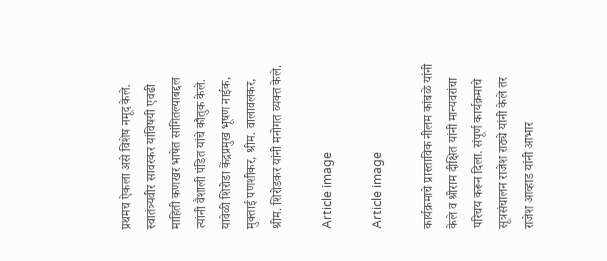प्रथमच ऐकला असे विशेष नमूद केले. स्वातंत्र्यवीर सावरकर यांविषयी एवढी माहिती कणखर भाषेत सांगितल्याबद्दल त्यांनी वैशाली पंडित यांचे कौतुक केले. यावेळी शिरोडा केंद्रप्रमुख भूषण नाईक, मुक्ताई पणशीकर, श्रीम. वालावलकर, श्रीम. शिरोडकर यांनी मनोगत व्यक्त केले.

Article image

Article image

कार्यक्रमाचे प्रास्ताविक नीलम कांबळे यांनी केले व श्रीराम दीक्षित यांनी मान्यवरांचा परिचय करून दिला. संपूर्ण कार्यक्रमाचे सूत्रसंचालन राजेश राठ्ये यांनी केले तर राजेश आव्हाड यांनी आभार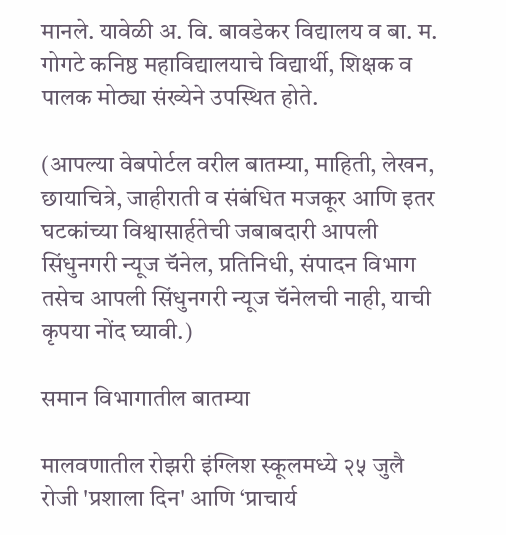मानले. यावेळी अ. वि. बावडेकर विद्यालय व बा. म. गोगटे कनिष्ठ महाविद्यालयाचे विद्यार्थी, शिक्षक व पालक मोठ्या संख्येने उपस्थित होते.

(आपल्या वेबपोर्टल वरील बातम्या, माहिती, लेखन, छायाचित्रे, जाहीराती व संबंधित मजकूर आणि इतर घटकांच्या विश्वासार्हतेची जबाबदारी आपली सिंधुनगरी न्यूज चॅनेल, प्रतिनिधी, संपादन विभाग तसेच आपली सिंधुनगरी न्यूज चॅनेलची नाही, याची कृपया नोंद घ्यावी.)

समान विभागातील बातम्या

मालवणातील रोझरी इंग्लिश स्कूलमध्ये २५ जुलै रोजी 'प्रशाला दिन' आणि ‘प्राचार्य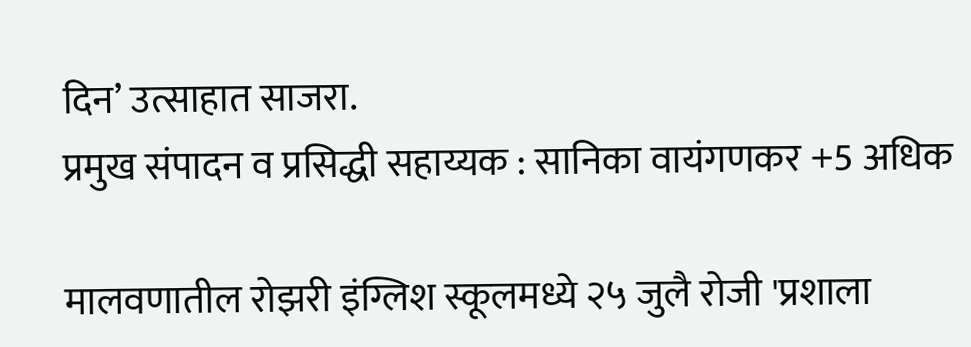दिन’ उत्साहात साजरा.
प्रमुख संपादन व प्रसिद्धी सहाय्यक : सानिका वायंगणकर +5 अधिक

मालवणातील रोझरी इंग्लिश स्कूलमध्ये २५ जुलै रोजी 'प्रशाला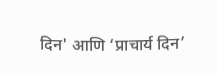दिन' आणि ‘प्राचार्य दिन’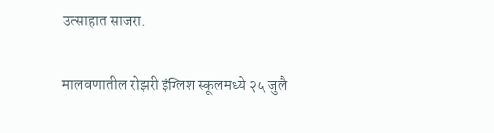उत्साहात साजरा.

मालवणातील रोझरी इंग्लिश स्कूलमध्ये २५ जुलै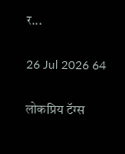र...

26 Jul 2026 64

लोकप्रिय टॅग्स